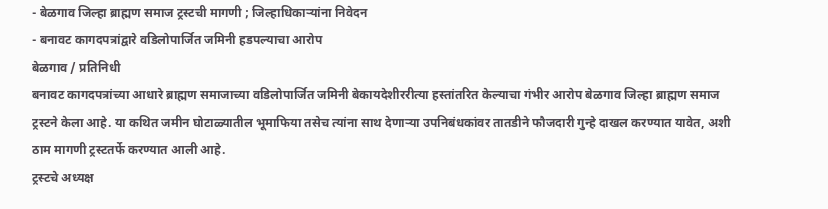- बेळगाव जिल्हा ब्राह्मण समाज ट्रस्टची मागणी ; जिल्हाधिकाऱ्यांना निवेदन
- बनावट कागदपत्रांद्वारे वडिलोपार्जित जमिनी हडपल्याचा आरोप
बेळगाव / प्रतिनिधी
बनावट कागदपत्रांच्या आधारे ब्राह्मण समाजाच्या वडिलोपार्जित जमिनी बेकायदेशीररीत्या हस्तांतरित केल्याचा गंभीर आरोप बेळगाव जिल्हा ब्राह्मण समाज ट्रस्टने केला आहे. या कथित जमीन घोटाळ्यातील भूमाफिया तसेच त्यांना साथ देणाऱ्या उपनिबंधकांवर तातडीने फौजदारी गुन्हे दाखल करण्यात यावेत, अशी ठाम मागणी ट्रस्टतर्फे करण्यात आली आहे.
ट्रस्टचे अध्यक्ष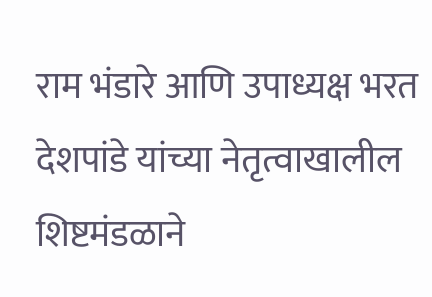राम भंडारे आणि उपाध्यक्ष भरत देशपांडे यांच्या नेतृत्वाखालील शिष्टमंडळाने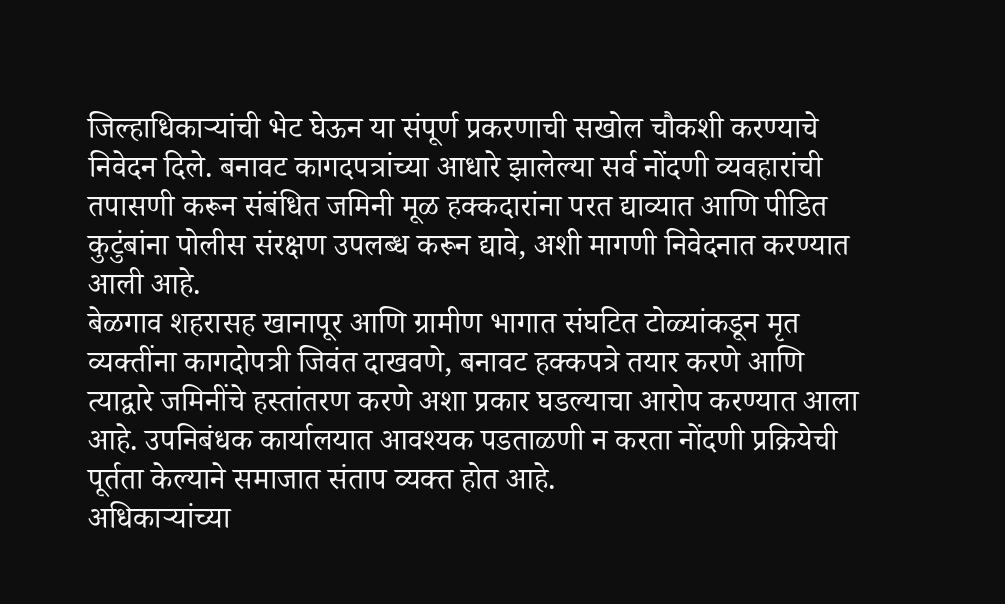जिल्हाधिकाऱ्यांची भेट घेऊन या संपूर्ण प्रकरणाची सखोल चौकशी करण्याचे निवेदन दिले. बनावट कागदपत्रांच्या आधारे झालेल्या सर्व नोंदणी व्यवहारांची तपासणी करून संबंधित जमिनी मूळ हक्कदारांना परत द्याव्यात आणि पीडित कुटुंबांना पोलीस संरक्षण उपलब्ध करून द्यावे, अशी मागणी निवेदनात करण्यात आली आहे.
बेळगाव शहरासह खानापूर आणि ग्रामीण भागात संघटित टोळ्यांकडून मृत व्यक्तींना कागदोपत्री जिवंत दाखवणे, बनावट हक्कपत्रे तयार करणे आणि त्याद्वारे जमिनींचे हस्तांतरण करणे अशा प्रकार घडल्याचा आरोप करण्यात आला आहे. उपनिबंधक कार्यालयात आवश्यक पडताळणी न करता नोंदणी प्रक्रियेची पूर्तता केल्याने समाजात संताप व्यक्त होत आहे.
अधिकाऱ्यांच्या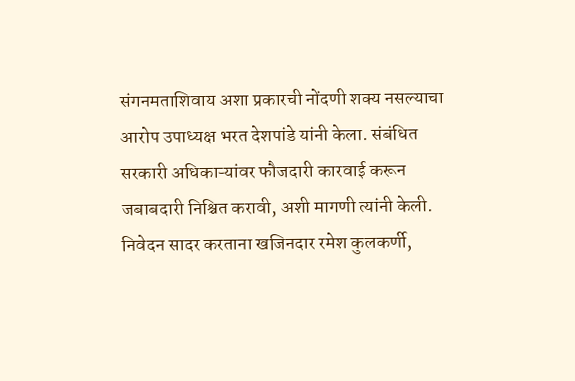संगनमताशिवाय अशा प्रकारची नोंदणी शक्य नसल्याचा आरोप उपाध्यक्ष भरत देशपांडे यांनी केला. संबंधित सरकारी अधिकाऱ्यांवर फौजदारी कारवाई करून जबाबदारी निश्चित करावी, अशी मागणी त्यांनी केली.
निवेदन सादर करताना खजिनदार रमेश कुलकर्णी,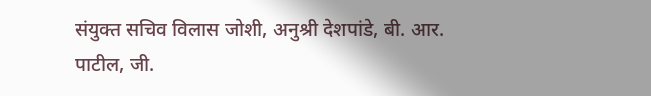संयुक्त सचिव विलास जोशी, अनुश्री देशपांडे, बी. आर. पाटील, जी.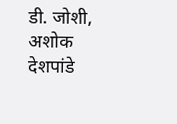डी. जोशी, अशोक देशपांडे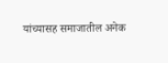यांच्यासह समाजातील अनेक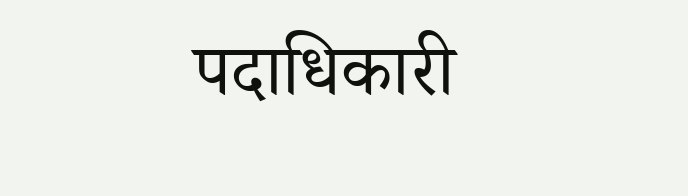पदाधिकारी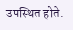उपस्थित होते.